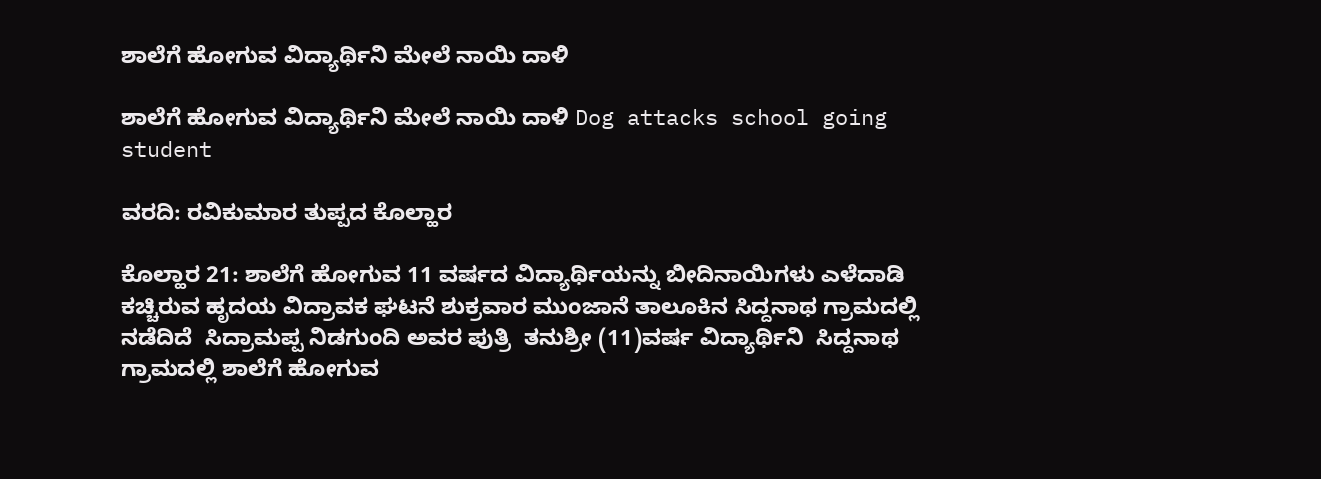ಶಾಲೆಗೆ ಹೋಗುವ ವಿದ್ಯಾರ್ಥಿನಿ ಮೇಲೆ ನಾಯಿ ದಾಳಿ

ಶಾಲೆಗೆ ಹೋಗುವ ವಿದ್ಯಾರ್ಥಿನಿ ಮೇಲೆ ನಾಯಿ ದಾಳಿ Dog attacks school going student

ವರದಿ: ರವಿಕುಮಾರ ತುಪ್ಪದ ಕೊಲ್ಹಾರ

ಕೊಲ್ಹಾರ 21: ಶಾಲೆಗೆ ಹೋಗುವ 11 ವರ್ಷದ ವಿದ್ಯಾರ್ಥಿಯನ್ನು ಬೀದಿನಾಯಿಗಳು ಎಳೆದಾಡಿ ಕಚ್ಚಿರುವ ಹೃದಯ ವಿದ್ರಾವಕ ಘಟನೆ ಶುಕ್ರವಾರ ಮುಂಜಾನೆ ತಾಲೂಕಿನ ಸಿದ್ದನಾಥ ಗ್ರಾಮದಲ್ಲಿ ನಡೆದಿದೆ  ಸಿದ್ರಾಮಪ್ಪ ನಿಡಗುಂದಿ ಅವರ ಪುತ್ರಿ  ತನುಶ್ರೀ (11)ವರ್ಷ ವಿದ್ಯಾರ್ಥಿನಿ  ಸಿದ್ದನಾಥ ಗ್ರಾಮದಲ್ಲಿ ಶಾಲೆಗೆ ಹೋಗುವ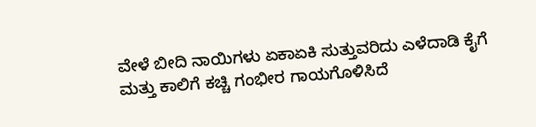ವೇಳೆ ಬೀದಿ ನಾಯಿಗಳು ಏಕಾಏಕಿ ಸುತ್ತುವರಿದು ಎಳೆದಾಡಿ ಕೈಗೆ ಮತ್ತು ಕಾಲಿಗೆ ಕಚ್ಚಿ ಗಂಭೀರ ಗಾಯಗೊಳಿಸಿದೆ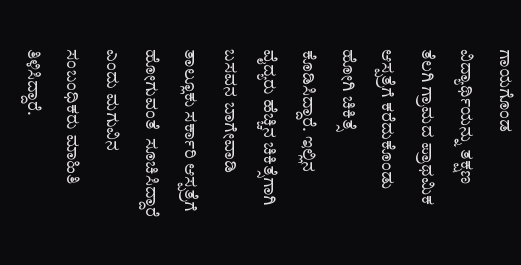ಗಾಯಗೊಂಡ ವಿದ್ಯಾರ್ಥಿಯನ್ನು ತಕ್ಷಣ ತೆಲಗಿ ಗ್ರಾಮದ ಪ್ರಾಥಮಿಕ ಆಸ್ಪತ್ರೆಗೆ ಕರೆದುಕೊಂಡು ಹೋಗಿ ಚಿಕಿತ್ಸೆ ಕೊಡಿಸಿದ್ದಾರೆ. ಇಲ್ಲಿನ ವೈದ್ಯರು ಹೆಚ್ಚಿನ ಚಿಕಿತ್ಸೆಗಾಗಿ ಬಸವನ ಬಾಗೇವಾಡಿ ತಾಲ್ಲೂಕು ಸರ್ಕಾರಿ ಆಸ್ಪತ್ರೆಗೆ ಹೋಗುವಂತೆ  ಸೂಚಿಸಿದ್ದಾರೆ ಎಂದು ಮಗುವಿನ ಸಂಬಂಧಿಕರು ಮಾಹಿತಿ ತಿಳಿಸಿದ್ದಾರೆ.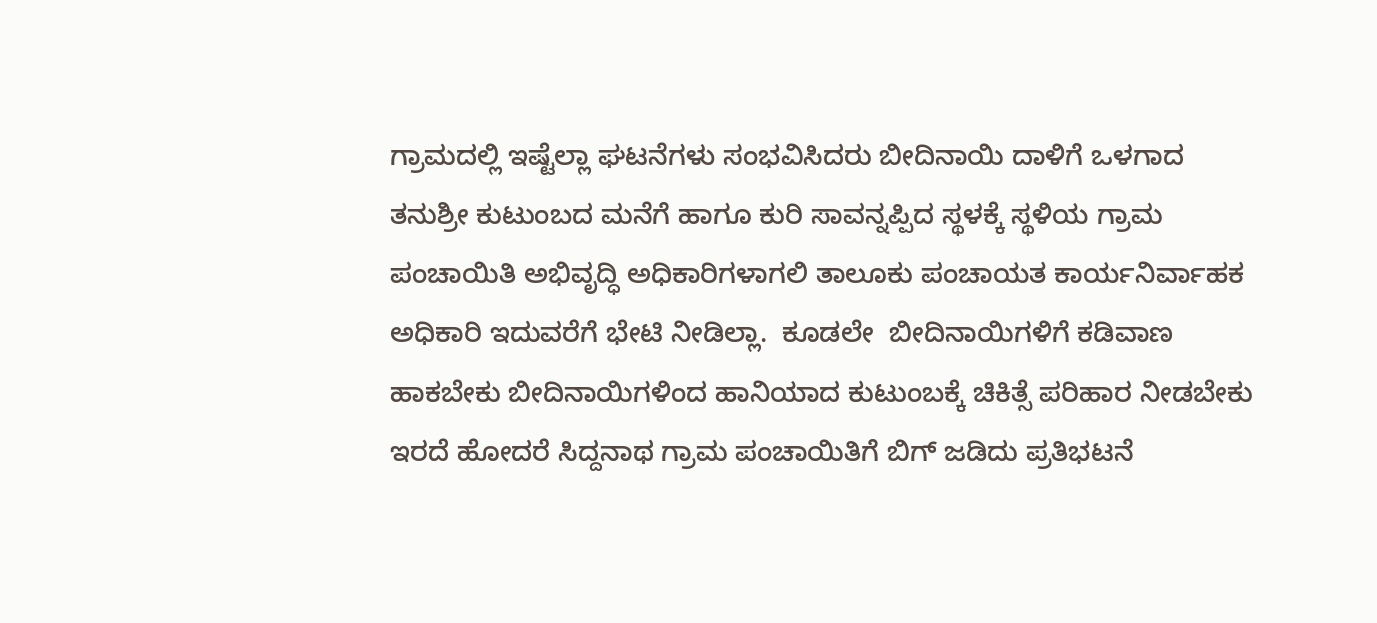ಗ್ರಾಮದಲ್ಲಿ ಇಷ್ಟೆಲ್ಲಾ ಘಟನೆಗಳು ಸಂಭವಿಸಿದರು ಬೀದಿನಾಯಿ ದಾಳಿಗೆ ಒಳಗಾದ ತನುಶ್ರೀ ಕುಟುಂಬದ ಮನೆಗೆ ಹಾಗೂ ಕುರಿ ಸಾವನ್ನಪ್ಪಿದ ಸ್ಥಳಕ್ಕೆ ಸ್ಥಳಿಯ ಗ್ರಾಮ ಪಂಚಾಯಿತಿ ಅಭಿವೃದ್ಧಿ ಅಧಿಕಾರಿಗಳಾಗಲಿ ತಾಲೂಕು ಪಂಚಾಯತ ಕಾರ್ಯನಿರ್ವಾಹಕ ಅಧಿಕಾರಿ ಇದುವರೆಗೆ ಭೇಟಿ ನೀಡಿಲ್ಲಾ.  ಕೂಡಲೇ  ಬೀದಿನಾಯಿಗಳಿಗೆ ಕಡಿವಾಣ ಹಾಕಬೇಕು ಬೀದಿನಾಯಿಗಳಿಂದ ಹಾನಿಯಾದ ಕುಟುಂಬಕ್ಕೆ ಚಿಕಿತ್ಸೆ ಪರಿಹಾರ ನೀಡಬೇಕು ಇರದೆ ಹೋದರೆ ಸಿದ್ದನಾಥ ಗ್ರಾಮ ಪಂಚಾಯಿತಿಗೆ ಬಿಗ್ ಜಡಿದು ಪ್ರತಿಭಟನೆ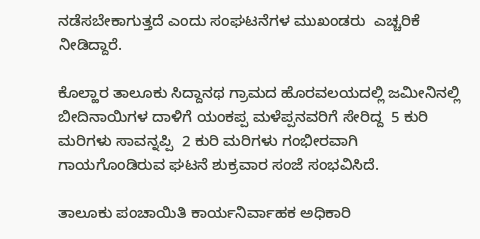ನಡೆಸಬೇಕಾಗುತ್ತದೆ ಎಂದು ಸಂಘಟನೆಗಳ ಮುಖಂಡರು  ಎಚ್ಚರಿಕೆ ನೀಡಿದ್ದಾರೆ.

ಕೊಲ್ಹಾರ ತಾಲೂಕು ಸಿದ್ದಾನಥ ಗ್ರಾಮದ ಹೊರವಲಯದಲ್ಲಿ ಜಮೀನಿನಲ್ಲಿ ಬೀದಿನಾಯಿಗಳ ದಾಳಿಗೆ ಯಂಕಪ್ಪ ಮಳೆಪ್ಪನವರಿಗೆ ಸೇರಿದ್ದ  5 ಕುರಿ ಮರಿಗಳು ಸಾವನ್ನಪ್ಪಿ  2 ಕುರಿ ಮರಿಗಳು ಗಂಭೀರವಾಗಿ ಗಾಯಗೊಂಡಿರುವ ಘಟನೆ ಶುಕ್ರವಾರ ಸಂಜೆ ಸಂಭವಿಸಿದೆ.

ತಾಲೂಕು ಪಂಚಾಯಿತಿ ಕಾರ್ಯನಿರ್ವಾಹಕ ಅಧಿಕಾರಿ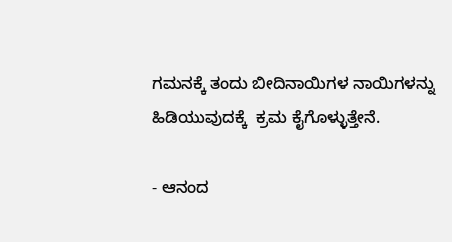ಗಮನಕ್ಕೆ ತಂದು ಬೀದಿನಾಯಿಗಳ ನಾಯಿಗಳನ್ನು ಹಿಡಿಯುವುದಕ್ಕೆ  ಕ್ರಮ ಕೈಗೊಳ್ಳುತ್ತೇನೆ.

- ಆನಂದ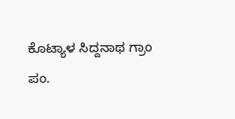ಕೊಟ್ಯಾಳ ಸಿದ್ದನಾಥ ಗ್ರಾಂ ಪಂ.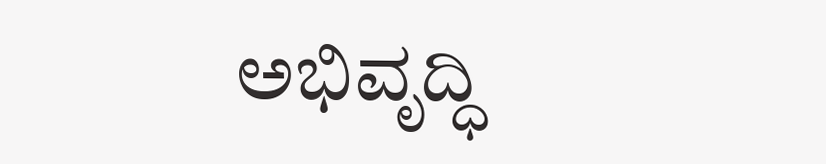ಅಭಿವೃದ್ಧಿ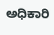ಅಧಿಕಾರಿ